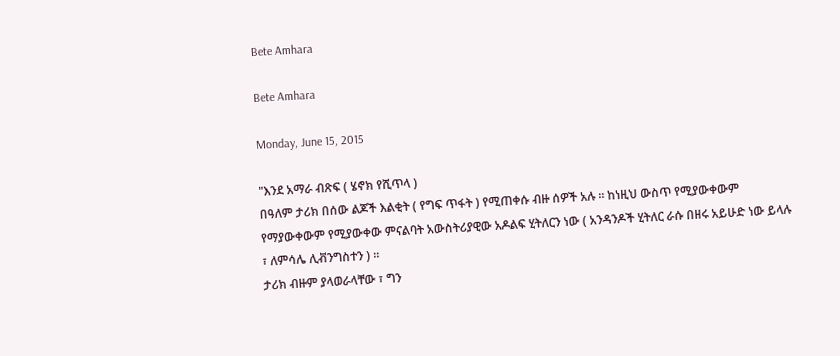Bete Amhara

Bete Amhara

Monday, June 15, 2015

"እንደ አማራ ብጽፍ ( ሄኖክ የሺጥላ )
በዓለም ታሪክ በሰው ልጆች እልቂት ( የግፍ ጥፋት ) የሚጠቀሱ ብዙ ሰዎች አሉ ። ከነዚህ ውስጥ የሚያውቀውም የማያውቀውም የሚያውቀው ምናልባት አውስትሪያዊው አዶልፍ ሂትለርን ነው ( አንዳንዶች ሂትለር ራሱ በዘሩ አይሁድ ነው ይላሉ ፣ ለምሳሌ ሊቭንግስተን ) ።
ታሪክ ብዙም ያላወራላቸው ፣ ግን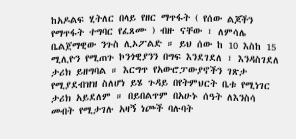ከአዶልፍ ሂትለር በላይ የዘር ማጥፋት ( የሰው ልጆችን የማጥፋት ተግባር የፈጸሙ ) ብዙ ናቸው ፣ ለምሳሌ ቤልጀማዊው ንጉስ ሊኦፖልድ ። ይህ ሰው ከ 10 እስከ 15 ሚሊዮን የሚጠጉ ኮንጎዊያንን በግፍ እንደገደለ ፣ እንዳስገደለ ታሪክ ይዘግባል ። እርግጥ የአውሮፓውያኖችን ገጽታ የሚያደብዝዝ ስለሆነ ይሄ ጉዳይ በየትምህርት ቤቱ የሚነገር ታሪክ አይደለም ። በይበልጥም በአሁኑ ሰዓት ለእንስሳ መብት የሚታገሉ አዛኝ ነጮች ባሉባት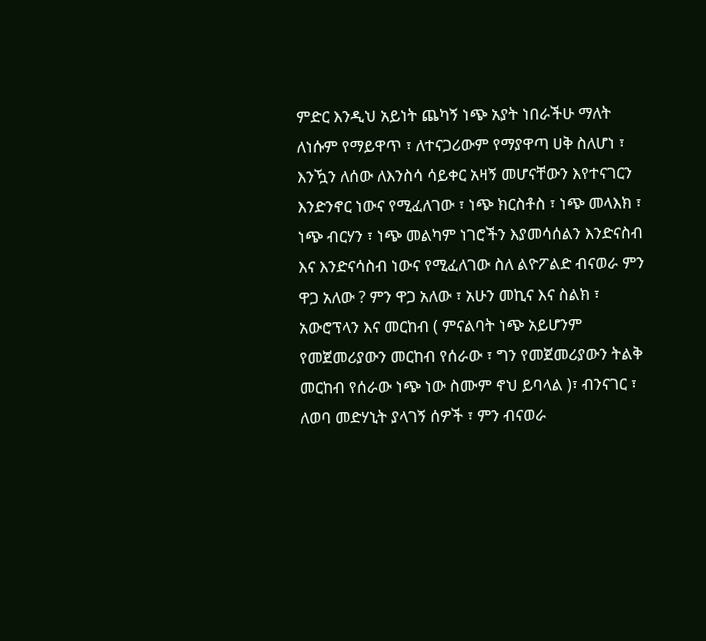ምድር እንዲህ አይነት ጨካኝ ነጭ አያት ነበራችሁ ማለት ለነሱም የማይዋጥ ፣ ለተናጋሪውም የማያዋጣ ሀቅ ስለሆነ ፣ እንዃን ለሰው ለእንስሳ ሳይቀር አዛኝ መሆናቸውን እየተናገርን እንድንኖር ነውና የሚፈለገው ፣ ነጭ ክርስቶስ ፣ ነጭ መላእክ ፣ ነጭ ብርሃን ፣ ነጭ መልካም ነገሮችን እያመሳሰልን እንድናስብ እና እንድናሳስብ ነውና የሚፈለገው ስለ ልዮፖልድ ብናወራ ምን ዋጋ አለው ? ምን ዋጋ አለው ፣ አሁን መኪና እና ስልክ ፣ አውሮፕላን እና መርከብ ( ምናልባት ነጭ አይሆንም የመጀመሪያውን መርከብ የሰራው ፣ ግን የመጀመሪያውን ትልቅ መርከብ የሰራው ነጭ ነው ስሙም ኖህ ይባላል )፣ ብንናገር ፣ ለወባ መድሃኒት ያላገኝ ሰዎች ፣ ምን ብናወራ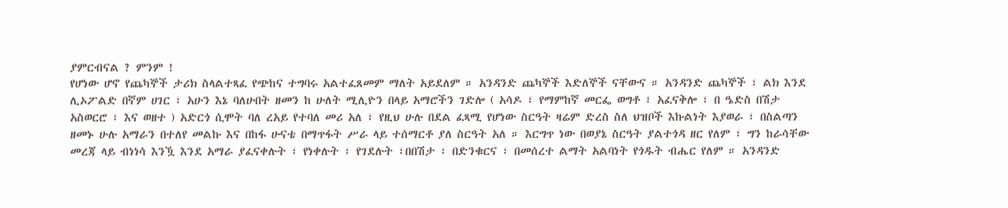ያምርብናል ? ምንም !
የሆነው ሆኖ የጨካኞች ታሪክ ስላልተጻፈ የጭከና ተግባሩ አልተፈጸመም ማለት አይደለም ። አንዳንድ ጨካኞች እድለኞች ናቸውና ። አንዳንድ ጨካኞች ፣ ልክ እንደ ሊኦፖልድ በኛም ሀገር ፣ አሁን እኔ ባለሁበት ዘመን ከ ሁለት ሚሊዮን በላይ አማሮችን ገድሎ ( አሳዶ ፣ የማምከኛ መርፌ ወግቶ ፣ አፈናቅሎ ፣ በ ዔድስ በሽታ አስወርሮ ፣ እና ወዘተ ) አድርጎ ሲሞት ባለ ረአይ የተባለ መሪ አለ ፣ የዚህ ሁሉ በደል ፈጻሚ የሆነው ስርዓት ዛሬም ድረስ ስለ ህዝቦች እኩልነት እያወራ ፣ በስልጣን ዘመኑ ሁሉ አማራን በተለየ መልኩ እና በከፋ ሁናቴ በማጥፋት ሥራ ላይ ተሰማርቶ ያለ ስርዓት አለ ። እርግጥ ነው በወያኔ ስርዓት ያልተጎዳ ዘር የለም ፣ ግን ከራሳቸው መረጃ ላይ ብነነሳ እንዃ እንደ አማራ ያፈናቀሉት ፣ የነቀሉት ፣ የገደሉት ፣በበሽታ ፣ በድንቁርና ፣ በመሰረተ ልማት አልባነት የጎዱት ብሔር የለም ። አንዳንድ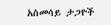አስመሳይ ታጋዮች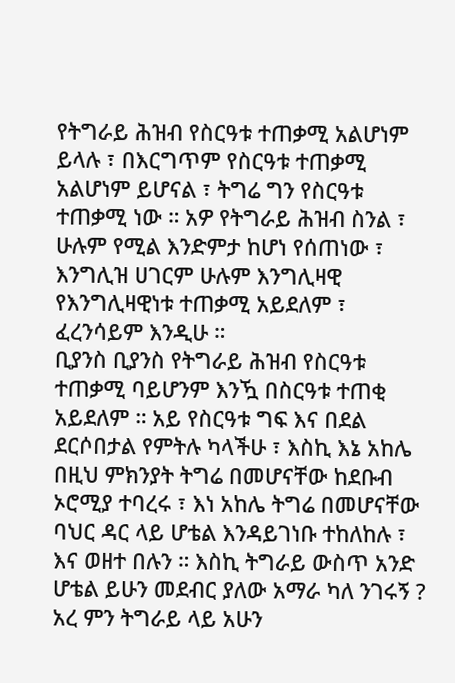የትግራይ ሕዝብ የስርዓቱ ተጠቃሚ አልሆነም ይላሉ ፣ በእርግጥም የስርዓቱ ተጠቃሚ አልሆነም ይሆናል ፣ ትግሬ ግን የስርዓቱ ተጠቃሚ ነው ። አዎ የትግራይ ሕዝብ ስንል ፣ ሁሉም የሚል እንድምታ ከሆነ የሰጠነው ፣ እንግሊዝ ሀገርም ሁሉም እንግሊዛዊ የእንግሊዛዊነቱ ተጠቃሚ አይደለም ፣ ፈረንሳይም እንዲሁ ።
ቢያንስ ቢያንስ የትግራይ ሕዝብ የስርዓቱ ተጠቃሚ ባይሆንም እንዃ በስርዓቱ ተጠቂ አይደለም ። አይ የስርዓቱ ግፍ እና በደል ደርሶበታል የምትሉ ካላችሁ ፣ እስኪ እኔ አከሌ በዚህ ምክንያት ትግሬ በመሆናቸው ከደቡብ ኦሮሚያ ተባረሩ ፣ እነ አከሌ ትግሬ በመሆናቸው ባህር ዳር ላይ ሆቴል እንዳይገነቡ ተከለከሉ ፣ እና ወዘተ በሉን ። እስኪ ትግራይ ውስጥ አንድ ሆቴል ይሁን መደብር ያለው አማራ ካለ ንገሩኝ ? አረ ምን ትግራይ ላይ አሁን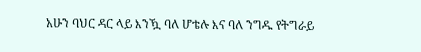አሁን ባህር ዳር ላይ እንዃ ባለ ሆቴሉ እና ባለ ንግዱ የትግራይ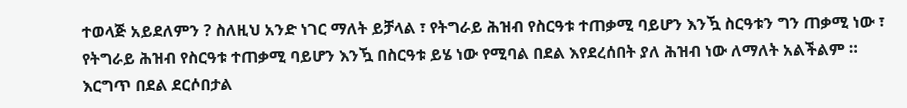ተወላጅ አይደለምን ? ስለዚህ አንድ ነገር ማለት ይቻላል ፣ የትግራይ ሕዝብ የስርዓቱ ተጠቃሚ ባይሆን እንዃ ስርዓቱን ግን ጠቃሚ ነው ፣ የትግራይ ሕዝብ የስርዓቱ ተጠቃሚ ባይሆን እንዃ በስርዓቱ ይሄ ነው የሚባል በደል እየደረሰበት ያለ ሕዝብ ነው ለማለት አልችልም ። እርግጥ በደል ደርሶበታል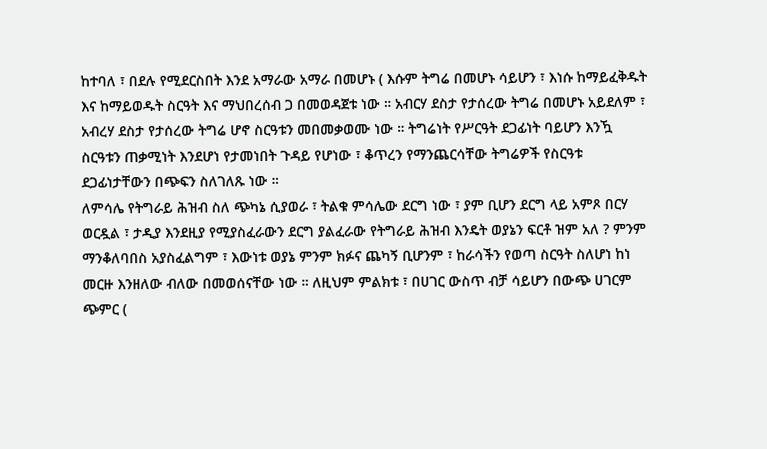ከተባለ ፣ በደሉ የሚደርስበት እንደ አማራው አማራ በመሆኑ ( እሱም ትግሬ በመሆኑ ሳይሆን ፣ እነሱ ከማይፈቅዱት እና ከማይወዱት ስርዓት እና ማህበረሰብ ጋ በመወዳጀቱ ነው ። አብርሃ ደስታ የታሰረው ትግሬ በመሆኑ አይደለም ፣ አብረሃ ደስታ የታሰረው ትግሬ ሆኖ ስርዓቱን መበመቃወሙ ነው ። ትግሬነት የሥርዓት ደጋፊነት ባይሆን እንዃ ስርዓቱን ጠቃሚነት እንደሆነ የታመነበት ጉዳይ የሆነው ፣ ቆጥረን የማንጨርሳቸው ትግሬዎች የስርዓቱ ደጋፊነታቸውን በጭፍን ስለገለጹ ነው ።
ለምሳሌ የትግራይ ሕዝብ ስለ ጭካኔ ሲያወራ ፣ ትልቁ ምሳሌው ደርግ ነው ፣ ያም ቢሆን ደርግ ላይ አምጾ በርሃ ወርዷል ፣ ታዲያ እንደዚያ የሚያስፈራውን ደርግ ያልፈራው የትግራይ ሕዝብ እንዴት ወያኔን ፍርቶ ዝም አለ ? ምንም ማንቆለባበስ አያስፈልግም ፣ እውነቱ ወያኔ ምንም ክፉና ጨካኝ ቢሆንም ፣ ከራሳችን የወጣ ስርዓት ስለሆነ ከነ መርዙ እንዘለው ብለው በመወሰናቸው ነው ። ለዚህም ምልክቱ ፣ በሀገር ውስጥ ብቻ ሳይሆን በውጭ ሀገርም ጭምር (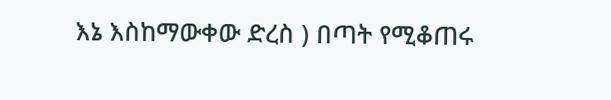እኔ እስከማውቀው ድረስ ) በጣት የሚቆጠሩ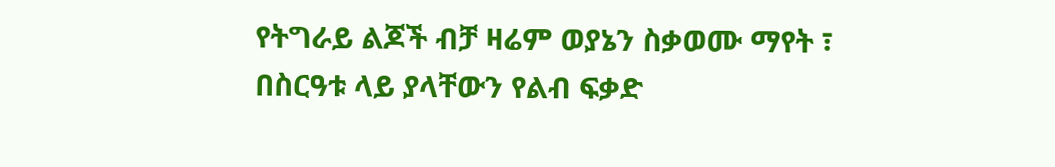የትግራይ ልጆች ብቻ ዛሬም ወያኔን ስቃወሙ ማየት ፣ በስርዓቱ ላይ ያላቸውን የልብ ፍቃድ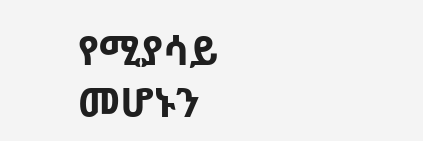የሚያሳይ መሆኑን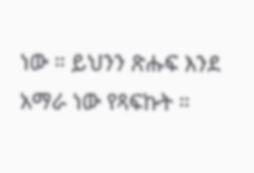ነው ። ይህንን ጽሑፍ እንደ አማራ ነው የጻፍኩት ።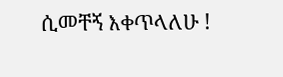ሲመቸኝ እቀጥላለሁ !